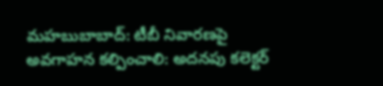మహబుబాబాద్: టీబీ నివారణపై అవగాహన కల్పించాలి: అదనపు కలెక్టర్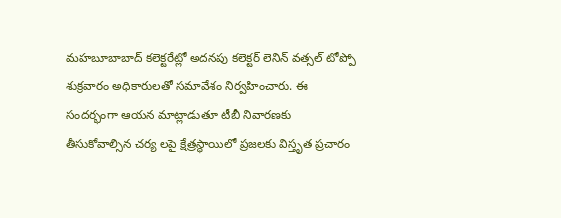మహబూబాబాద్ కలెక్టరేట్లో అదనపు కలెక్టర్ లెనిన్ వత్సల్ టోప్పో శుక్రవారం అధికారులతో సమావేశం నిర్వహించారు. ఈ సందర్భంగా ఆయన మాట్లాడుతూ టీబీ నివారణకు తీసుకోవాల్సిన చర్య లపై క్షేత్రస్థాయిలో ప్రజలకు విస్తృత ప్రచారం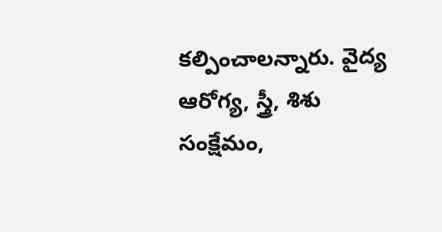కల్పించాలన్నారు. వైద్య ఆరోగ్య, స్త్రీ, శిశు సంక్షేమం,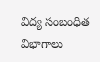విద్య సంబంధిత విభాగాలు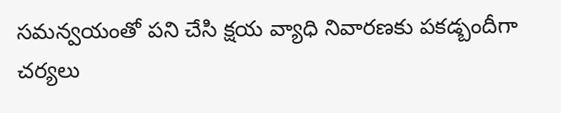సమన్వయంతో పని చేసి క్షయ వ్యాధి నివారణకు పకడ్బందీగా చర్యలు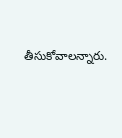తీసుకోవాలన్నారు.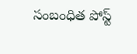సంబంధిత పోస్ట్